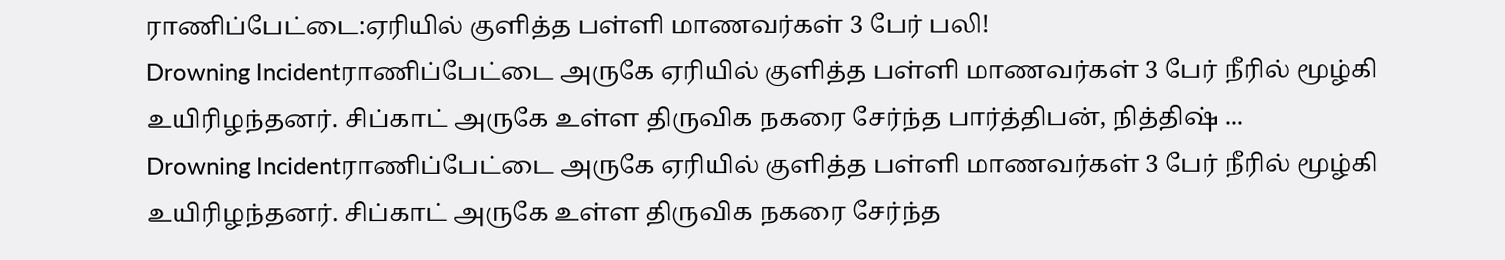ராணிப்பேட்டை:ஏரியில் குளித்த பள்ளி மாணவர்கள் 3 பேர் பலி!
Drowning Incidentராணிப்பேட்டை அருகே ஏரியில் குளித்த பள்ளி மாணவர்கள் 3 பேர் நீரில் மூழ்கி உயிரிழந்தனர். சிப்காட் அருகே உள்ள திருவிக நகரை சேர்ந்த பார்த்திபன், நித்திஷ் ...
Drowning Incidentராணிப்பேட்டை அருகே ஏரியில் குளித்த பள்ளி மாணவர்கள் 3 பேர் நீரில் மூழ்கி உயிரிழந்தனர். சிப்காட் அருகே உள்ள திருவிக நகரை சேர்ந்த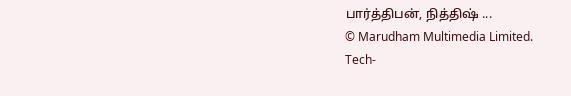பார்த்திபன், நித்திஷ் ...
© Marudham Multimedia Limited.
Tech-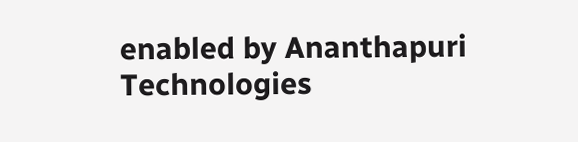enabled by Ananthapuri Technologies